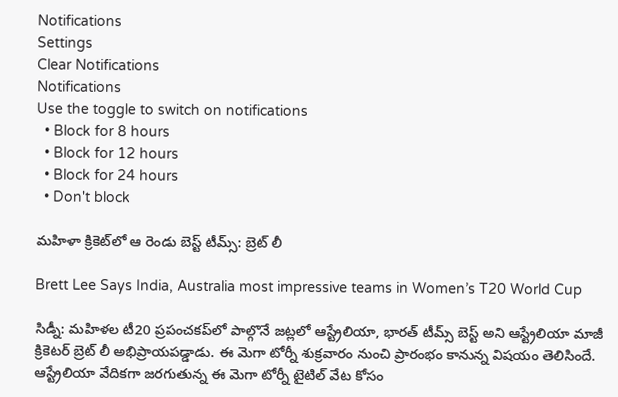Notifications
Settings
Clear Notifications
Notifications
Use the toggle to switch on notifications
  • Block for 8 hours
  • Block for 12 hours
  • Block for 24 hours
  • Don't block

మహిళా క్రికెట్‌లో ఆ రెండు బెస్ట్ టీమ్స్: బ్రెట్‌ లీ

Brett Lee Says India, Australia most impressive teams in Women’s T20 World Cup

సిడ్నీ: మహిళల టీ20 ప్రపంచ‌కప్‌లో పాల్గొనే జట్లలో ఆస్ట్రేలియా, భారత్ టీమ్స్ బెస్ట్ అని ఆస్ట్రేలియా మాజీ క్రికెటర్‌ బ్రెట్‌ లీ అభిప్రాయపడ్డాడు. ఈ మెగా టోర్నీ శుక్రవారం నుంచి ప్రారంభం కానున్న విషయం తెలిసిందే. ఆస్ట్రేలియా వేదికగా జరగుతున్న ఈ మెగా టోర్నీ టైటిల్‌ వేట కోసం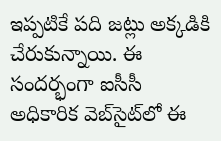ఇప్పటికే పది జట్లు అక్కడికి చేరుకున్నాయి. ఈ సందర్భంగా ఐసీసీ అధికారిక వెబ్‌సైట్‌లో ఈ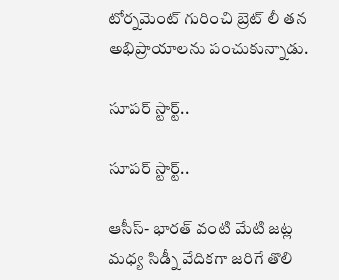టోర్నమెంట్‌ గురించి బ్రెట్‌ లీ తన అభిప్రాయాలను పంచుకున్నాడు.

సూపర్ స్టార్ట్..

సూపర్ స్టార్ట్..

ఆసీస్‌- భారత్ వంటి మేటి జట్ల మధ్య సిడ్నీ వేదికగా జరిగే తొలి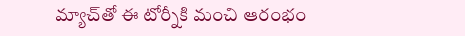మ్యాచ్‌తో ఈ టోర్నీ‌‌కి మంచి ఆరంభం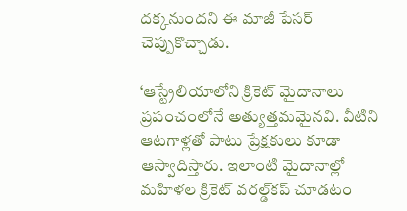దక్కనుందని ఈ మాజీ పేసర్ చెప్పుకొచ్చాడు.

‘ఆస్ట్రేలియాలోని క్రికెట్‌ మైదానాలు ప్రపంచంలోనే అత్యుత్తమమైనవి. వీటిని ఆటగాళ్లతో పాటు ప్రేక్షకులు కూడా ఆస్వాదిస్తారు. ఇలాంటి మైదానాల్లో మహిళల క్రికెట్‌ వరల్డ్‌కప్‌ చూడటం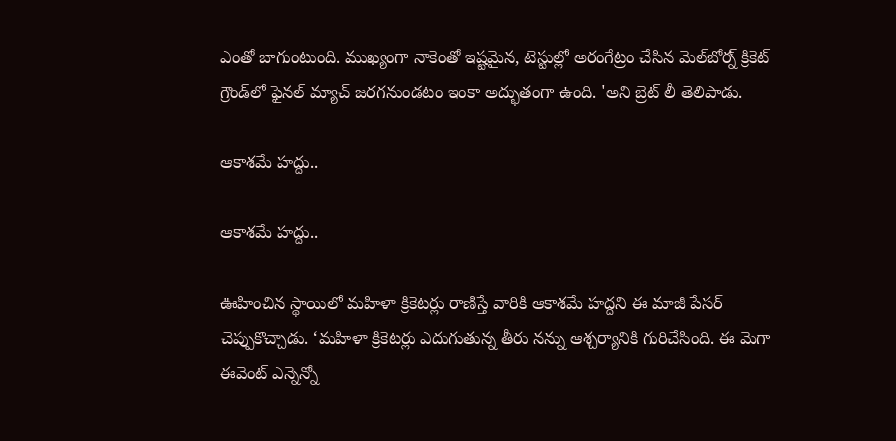ఎంతో బాగుంటుంది. ముఖ్యంగా నాకెంతో ఇష్టమైన, టెస్టుల్లో అరంగేట్రం చేసిన మెల్‌బోర్న్‌ క్రికెట్‌ గ్రౌండ్‌లో ఫైనల్‌ మ్యాచ్‌ జరగనుండటం ఇంకా అద్భుతంగా ఉంది. 'అని బ్రెట్ లీ తెలిపాడు.

ఆకాశమే హద్దు..

ఆకాశమే హద్దు..

ఊహించిన స్థాయిలో మహిళా క్రికెటర్లు రాణిస్తే వారికి ఆకాశమే హద్దని ఈ మాజీ పేసర్ చెప్పుకొచ్చాడు. ‘మహిళా క్రికెటర్లు ఎదుగుతున్న తీరు నన్ను ఆశ్చర్యానికి గురిచేసింది. ఈ మెగా ఈవెంట్‌ ఎన్నెన్నో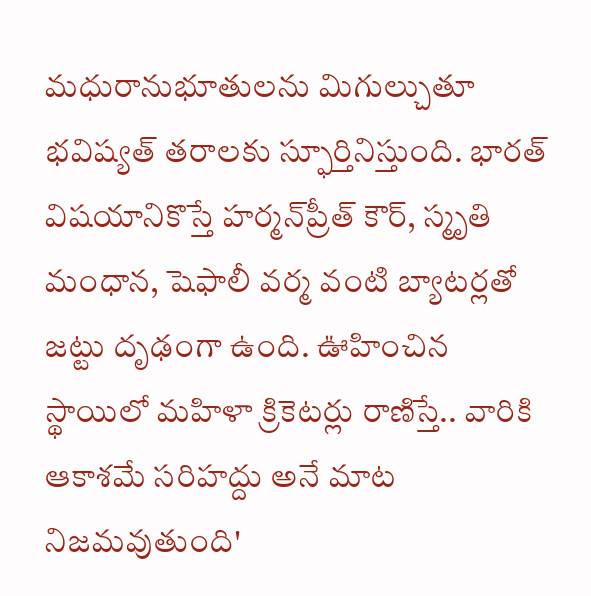మధురానుభూతులను మిగుల్చుతూ భవిష్యత్‌ తరాలకు స్ఫూర్తినిస్తుంది. భారత్ విషయానికొస్తే హర్మన్‌ప్రీత్‌ కౌర్‌, స్మృతి మంధాన, షెఫాలీ వర్మ వంటి బ్యాటర్లతో జట్టు దృఢంగా ఉంది. ఊహించిన స్థాయిలో మహిళా క్రికెటర్లు రాణిస్తే.. వారికి ఆకాశమే సరిహద్దు అనే మాట నిజమవుతుంది'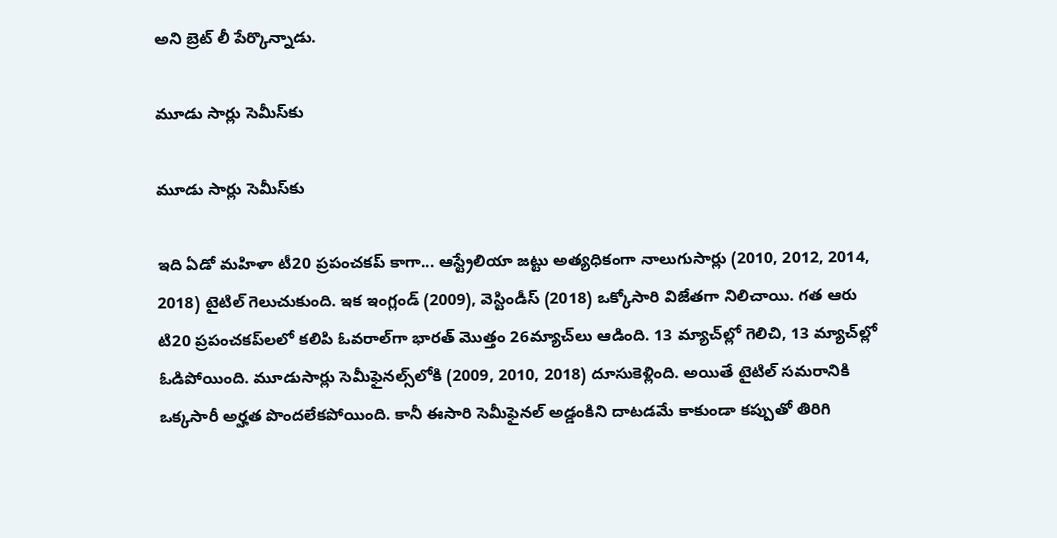అని బ్రెట్‌ లీ పేర్కొన్నాడు.

మూడు సార్లు సెమీస్‌కు

మూడు సార్లు సెమీస్‌కు

ఇది ఏడో మహిళా టీ20 ప్రపంచకప్‌ కాగా... ఆస్ట్రేలియా జట్టు అత్యధికంగా నాలుగుసార్లు (2010, 2012, 2014, 2018) టైటిల్ గెలుచుకుంది. ఇక ఇంగ్లండ్‌ (2009), వెస్టిండీస్‌ (2018) ఒక్కోసారి విజేతగా నిలిచాయి. గత ఆరు టి20 ప్రపంచకప్‌లలో కలిపి ఓవరాల్‌గా భారత్‌ మొత్తం 26మ్యాచ్‌లు ఆడింది. 13 మ్యాచ్‌ల్లో గెలిచి, 13 మ్యాచ్‌ల్లో ఓడిపోయింది. మూడుసార్లు సెమీఫైనల్స్‌లోకి (2009, 2010, 2018) దూసుకెళ్లింది. అయితే టైటిల్‌ సమరానికి ఒక్కసారీ అర్హత పొందలేకపోయింది. కానీ ఈసారి సెమీఫైనల్‌ అడ్డంకిని దాటడమే కాకుండా కప్పుతో తిరిగి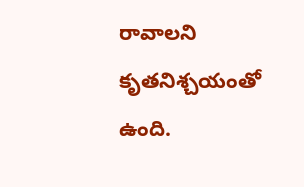రావాలని కృతనిశ్చయంతో ఉంది.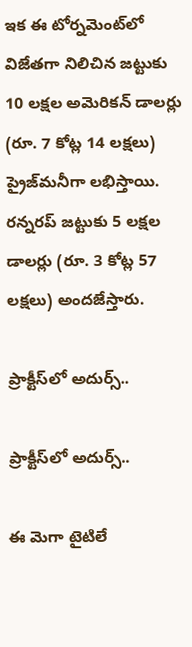ఇక ఈ టోర్నమెంట్‌లో విజేతగా నిలిచిన జట్టుకు 10 లక్షల అమెరికన్‌ డాలర్లు (రూ. 7 కోట్ల 14 లక్షలు) ప్రైజ్‌మనీగా లభిస్తాయి. రన్నరప్‌ జట్టుకు 5 లక్షల డాలర్లు (రూ. 3 కోట్ల 57 లక్షలు) అందజేస్తారు.

ప్రాక్టీస్‌లో అదుర్స్..

ప్రాక్టీస్‌లో అదుర్స్..

ఈ మెగా టైటిలే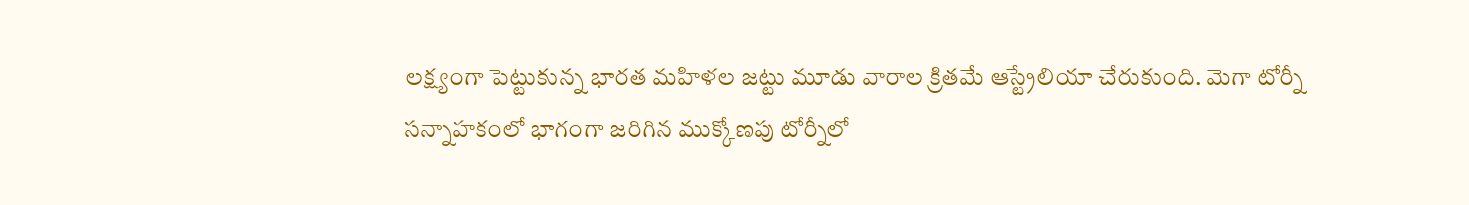లక్ష్యంగా పెట్టుకున్న భారత మహిళల జట్టు మూడు వారాల క్రితమే ఆస్ట్రేలియా చేరుకుంది. మెగా టోర్నీ సన్నాహకంలో భాగంగా జరిగిన ముక్కోణపు టోర్నీలో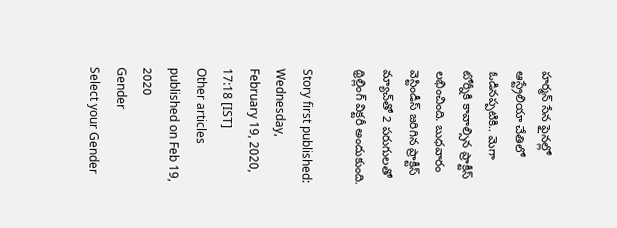హర్మన్ సేన ఫైనల్లో ఆస్ట్రేలియా చేతిలో ఓడినప్పటికి.. మెగా టోర్నీకి కావాల్సిన ప్రాక్టీస్ లభించింది. బుధవారం వెస్టిండీస్‌ జరిగిన ప్రాక్టీస్ మ్యాచ్‌తో 2 పరుగులతో థ్రిల్లింగ్ విక్టరీ అందుకుంది.

Story first published: Wednesday, February 19, 2020, 17:18 [IST]
Other articles published on Feb 19, 2020
Gender
Select your Gender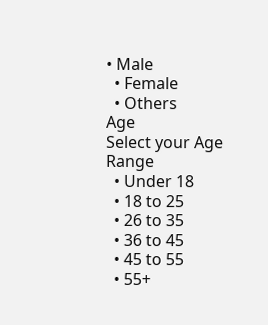• Male
  • Female
  • Others
Age
Select your Age Range
  • Under 18
  • 18 to 25
  • 26 to 35
  • 36 to 45
  • 45 to 55
  • 55+